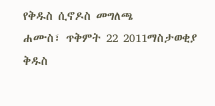የቅዱስ ሲኖዶስ መግለጫ
ሐሙስ፣ ጥቅምት 22 2011ማስታወቂያ
ቅዱስ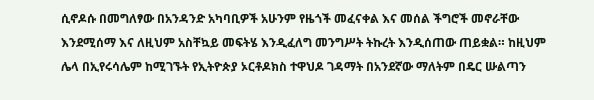ሲኖዶሱ በመግለፃው በአንዳንድ አካባቢዎች አሁንም የዜጎች መፈናቀል እና መሰል ችግሮች መኖራቸው እንደሚሰማ እና ለዚህም አስቸኳይ መፍትሄ እንዲፈለግ መንግሥት ትኩረት እንዲሰጠው ጠይቋል። ከዚህም ሌላ በኢየሩሳሌም ከሚገኙት የኢትዮጵያ ኦርቶዶክስ ተዋህዶ ገዳማት በአንደኛው ማለትም በዴር ሡልጣን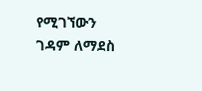የሚገኘውን ገዳም ለማደስ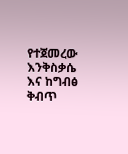የተጀመረው እንቅስቃሴ እና ከግብፅ ቅብጥ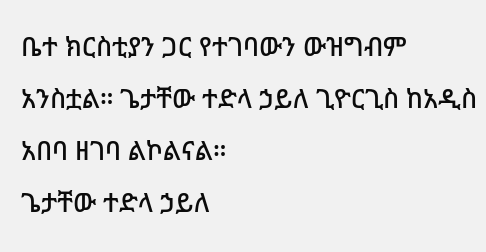ቤተ ክርስቲያን ጋር የተገባውን ውዝግብም አንስቷል። ጌታቸው ተድላ ኃይለ ጊዮርጊስ ከአዲስ አበባ ዘገባ ልኮልናል።
ጌታቸው ተድላ ኃይለ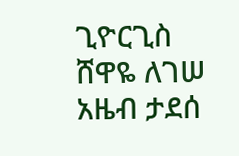ጊዮርጊስ
ሸዋዬ ለገሠ
አዜብ ታደሰ